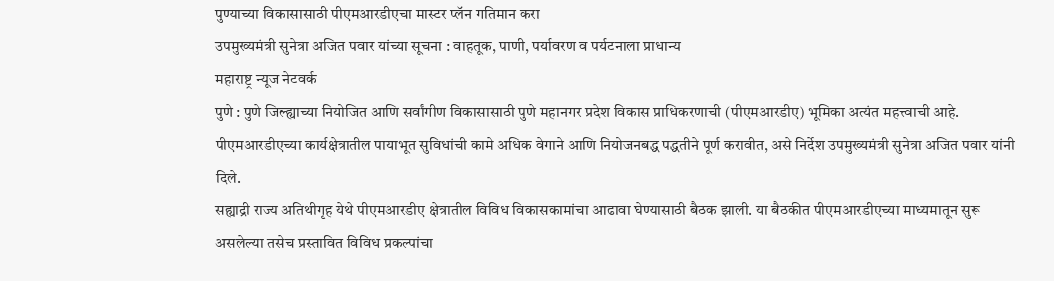पुण्याच्या विकासासाठी पीएमआरडीएचा मास्टर प्लॅन गतिमान करा
उपमुख्यमंत्री सुनेत्रा अजित पवार यांच्या सूचना : वाहतूक, पाणी, पर्यावरण व पर्यटनाला प्राधान्य
महाराष्ट्र न्यूज नेटवर्क
पुणे : पुणे जिल्ह्याच्या नियोजित आणि सर्वांगीण विकासासाठी पुणे महानगर प्रदेश विकास प्राधिकरणाची (पीएमआरडीए) भूमिका अत्यंत महत्त्वाची आहे. पीएमआरडीएच्या कार्यक्षेत्रातील पायाभूत सुविधांची कामे अधिक वेगाने आणि नियोजनबद्ध पद्धतीने पूर्ण करावीत, असे निर्देश उपमुख्यमंत्री सुनेत्रा अजित पवार यांनी दिले.
सह्याद्री राज्य अतिथीगृह येथे पीएमआरडीए क्षेत्रातील विविध विकासकामांचा आढावा घेण्यासाठी बैठक झाली. या बैठकीत पीएमआरडीएच्या माध्यमातून सुरू असलेल्या तसेच प्रस्तावित विविध प्रकल्पांचा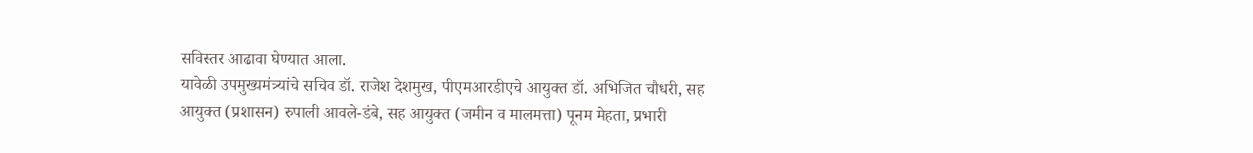सविस्तर आढावा घेण्यात आला.
यावेळी उपमुख्यमंत्र्यांचे सचिव डॉ. राजेश देशमुख, पीएमआरडीएचे आयुक्त डॉ. अभिजित चौधरी, सह आयुक्त (प्रशासन) रुपाली आवले-डंबे, सह आयुक्त (जमीन व मालमत्ता) पूनम मेहता, प्रभारी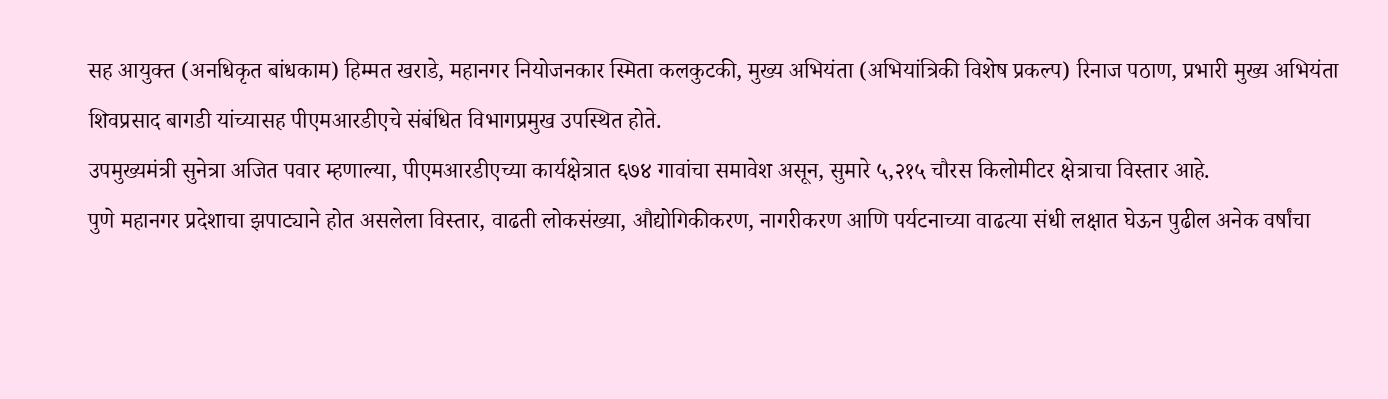सह आयुक्त (अनधिकृत बांधकाम) हिम्मत खराडे, महानगर नियोजनकार स्मिता कलकुटकी, मुख्य अभियंता (अभियांत्रिकी विशेष प्रकल्प) रिनाज पठाण, प्रभारी मुख्य अभियंता शिवप्रसाद बागडी यांच्यासह पीएमआरडीएचे संबंधित विभागप्रमुख उपस्थित होते.
उपमुख्यमंत्री सुनेत्रा अजित पवार म्हणाल्या, पीएमआरडीएच्या कार्यक्षेत्रात ६७४ गावांचा समावेश असून, सुमारे ५,२१५ चौरस किलोमीटर क्षेत्राचा विस्तार आहे.
पुणे महानगर प्रदेशाचा झपाट्याने होत असलेला विस्तार, वाढती लोकसंख्या, औद्योगिकीकरण, नागरीकरण आणि पर्यटनाच्या वाढत्या संधी लक्षात घेऊन पुढील अनेक वर्षांचा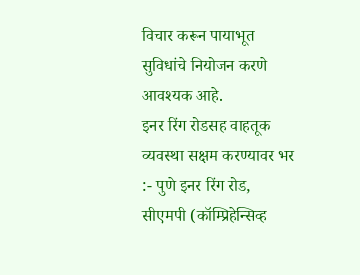विचार करून पायाभूत सुविधांचे नियोजन करणे आवश्यक आहे.
इनर रिंग रोडसह वाहतूक व्यवस्था सक्षम करण्यावर भर :- पुणे इनर रिंग रोड, सीएमपी (कॉम्प्रिहेन्सिव्ह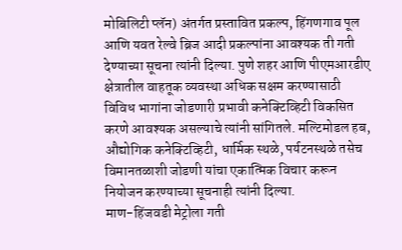मोबिलिटी प्लॅन) अंतर्गत प्रस्तावित प्रकल्प, हिंगणगाव पूल आणि यवत रेल्वे ब्रिज आदी प्रकल्पांना आवश्यक ती गती देण्याच्या सूचना त्यांनी दिल्या. पुणे शहर आणि पीएमआरडीए क्षेत्रातील वाहतूक व्यवस्था अधिक सक्षम करण्यासाठी विविध भागांना जोडणारी प्रभावी कनेक्टिव्हिटी विकसित करणे आवश्यक असल्याचे त्यांनी सांगितले. मल्टिमोडल हब, औद्योगिक कनेक्टिव्हिटी, धार्मिक स्थळे, पर्यटनस्थळे तसेच विमानतळाशी जोडणी यांचा एकात्मिक विचार करून नियोजन करण्याच्या सूचनाही त्यांनी दिल्या.
माण-हिंजवडी मेट्रोला गती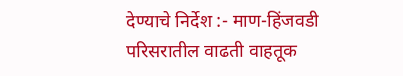देण्याचे निर्देश :- माण-हिंजवडी परिसरातील वाढती वाहतूक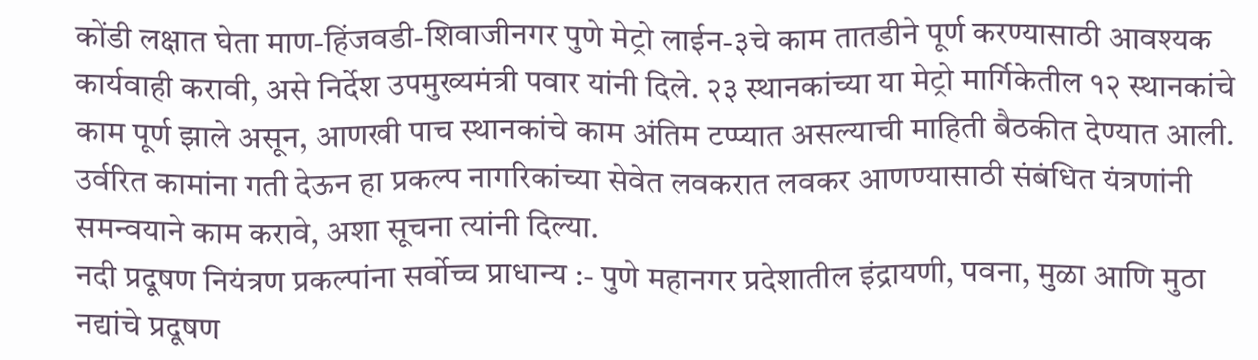कोंडी लक्षात घेता माण-हिंजवडी-शिवाजीनगर पुणे मेट्रो लाईन-३चे काम तातडीने पूर्ण करण्यासाठी आवश्यक कार्यवाही करावी, असे निर्देश उपमुख्यमंत्री पवार यांनी दिले. २३ स्थानकांच्या या मेट्रो मार्गिकेतील १२ स्थानकांचे काम पूर्ण झाले असून, आणखी पाच स्थानकांचे काम अंतिम टप्प्यात असल्याची माहिती बैठकीत देण्यात आली. उर्वरित कामांना गती देऊन हा प्रकल्प नागरिकांच्या सेवेत लवकरात लवकर आणण्यासाठी संबंधित यंत्रणांनी समन्वयाने काम करावे, अशा सूचना त्यांनी दिल्या.
नदी प्रदूषण नियंत्रण प्रकल्पांना सर्वोच्च प्राधान्य :- पुणे महानगर प्रदेशातील इंद्रायणी, पवना, मुळा आणि मुठा नद्यांचे प्रदूषण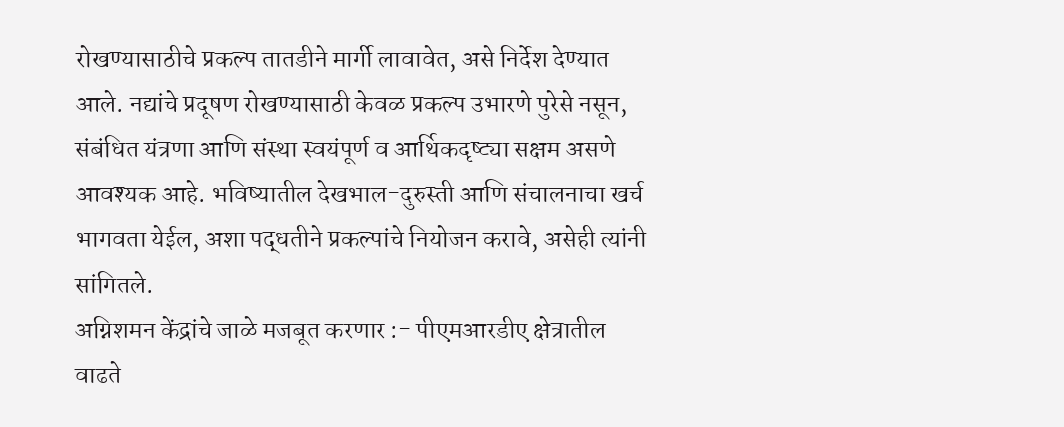रोखण्यासाठीचे प्रकल्प तातडीने मार्गी लावावेत, असे निर्देश देण्यात आले. नद्यांचे प्रदूषण रोखण्यासाठी केवळ प्रकल्प उभारणे पुरेसे नसून, संबंधित यंत्रणा आणि संस्था स्वयंपूर्ण व आर्थिकदृष्ट्या सक्षम असणे आवश्यक आहे. भविष्यातील देखभाल-दुरुस्ती आणि संचालनाचा खर्च भागवता येईल, अशा पद्धतीने प्रकल्पांचे नियोजन करावे, असेही त्यांनी सांगितले.
अग्निशमन केंद्रांचे जाळे मजबूत करणार :- पीएमआरडीए क्षेत्रातील वाढते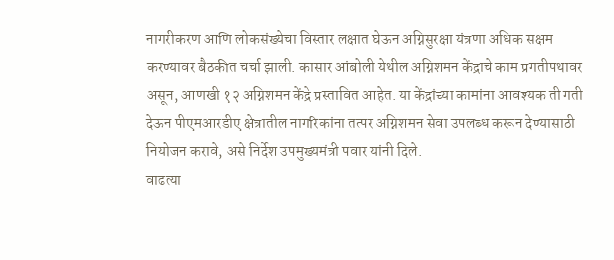नागरीकरण आणि लोकसंख्येचा विस्तार लक्षात घेऊन अग्निसुरक्षा यंत्रणा अधिक सक्षम करण्यावर बैठकीत चर्चा झाली. कासार आंबोली येथील अग्निशमन केंद्राचे काम प्रगतीपथावर असून, आणखी १२ अग्निशमन केंद्रे प्रस्तावित आहेत. या केंद्रांच्या कामांना आवश्यक ती गती देऊन पीएमआरडीए क्षेत्रातील नागरिकांना तत्पर अग्निशमन सेवा उपलब्ध करून देण्यासाठी नियोजन करावे, असे निर्देश उपमुख्यमंत्री पवार यांनी दिले.
वाढत्या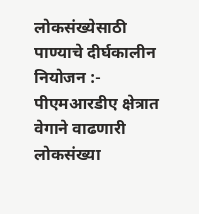लोकसंख्येसाठी पाण्याचे दीर्घकालीन नियोजन :- पीएमआरडीए क्षेत्रात वेगाने वाढणारी लोकसंख्या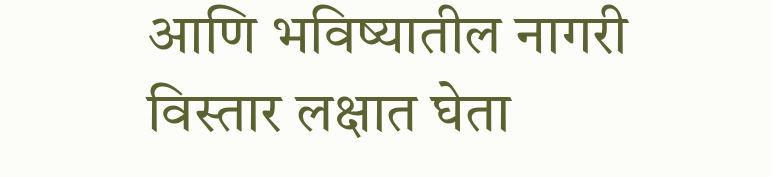आणि भविष्यातील नागरी विस्तार लक्षात घेता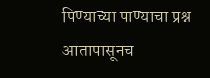पिण्याच्या पाण्याचा प्रश्न आतापासूनच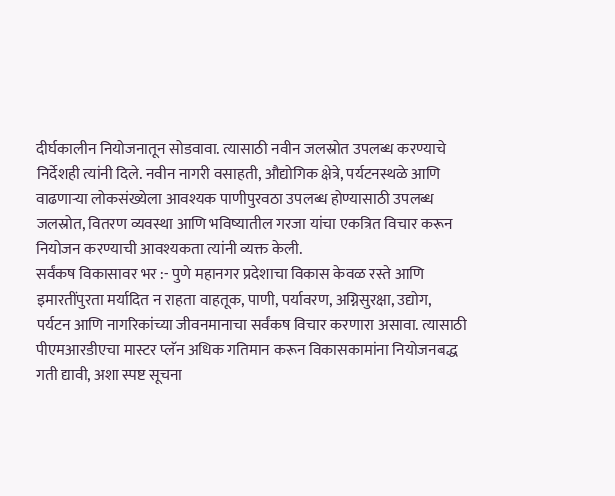दीर्घकालीन नियोजनातून सोडवावा. त्यासाठी नवीन जलस्रोत उपलब्ध करण्याचे निर्देशही त्यांनी दिले. नवीन नागरी वसाहती, औद्योगिक क्षेत्रे, पर्यटनस्थळे आणि वाढणाऱ्या लोकसंख्येला आवश्यक पाणीपुरवठा उपलब्ध होण्यासाठी उपलब्ध जलस्रोत, वितरण व्यवस्था आणि भविष्यातील गरजा यांचा एकत्रित विचार करून नियोजन करण्याची आवश्यकता त्यांनी व्यक्त केली.
सर्वंकष विकासावर भर :- पुणे महानगर प्रदेशाचा विकास केवळ रस्ते आणि इमारतींपुरता मर्यादित न राहता वाहतूक, पाणी, पर्यावरण, अग्निसुरक्षा, उद्योग, पर्यटन आणि नागरिकांच्या जीवनमानाचा सर्वंकष विचार करणारा असावा. त्यासाठी पीएमआरडीएचा मास्टर प्लॅन अधिक गतिमान करून विकासकामांना नियोजनबद्ध गती द्यावी, अशा स्पष्ट सूचना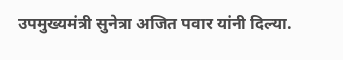उपमुख्यमंत्री सुनेत्रा अजित पवार यांनी दिल्या.